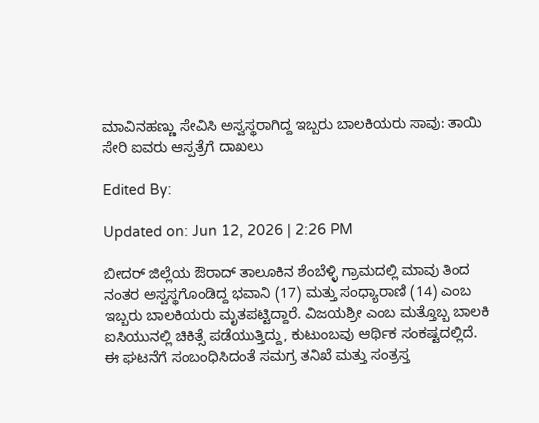ಮಾವಿನಹಣ್ಣು ಸೇವಿಸಿ ಅಸ್ವಸ್ಥರಾಗಿದ್ದ ಇಬ್ಬರು ಬಾಲಕಿಯರು ಸಾವು: ತಾಯಿ ಸೇರಿ ಐವರು ಆಸ್ಪತ್ರೆಗೆ ದಾಖಲು

Edited By:

Updated on: Jun 12, 2026 | 2:26 PM

ಬೀದರ್ ಜಿಲ್ಲೆಯ ಔರಾದ್ ತಾಲೂಕಿನ ಶೆಂಬೆಳ್ಳಿ ಗ್ರಾಮದಲ್ಲಿ ಮಾವು ತಿಂದ ನಂತರ ಅಸ್ವಸ್ಥಗೊಂಡಿದ್ದ ಭವಾನಿ (17) ಮತ್ತು ಸಂಧ್ಯಾರಾಣಿ (14) ಎಂಬ ಇಬ್ಬರು ಬಾಲಕಿಯರು ಮೃತಪಟ್ಟಿದ್ದಾರೆ. ವಿಜಯಶ್ರೀ ಎಂಬ ಮತ್ತೊಬ್ಬ ಬಾಲಕಿ ಐಸಿಯುನಲ್ಲಿ ಚಿಕಿತ್ಸೆ ಪಡೆಯುತ್ತಿದ್ದು, ಕುಟುಂಬವು ಆರ್ಥಿಕ ಸಂಕಷ್ಟದಲ್ಲಿದೆ. ಈ ಘಟನೆಗೆ ಸಂಬಂಧಿಸಿದಂತೆ ಸಮಗ್ರ ತನಿಖೆ ಮತ್ತು ಸಂತ್ರಸ್ತ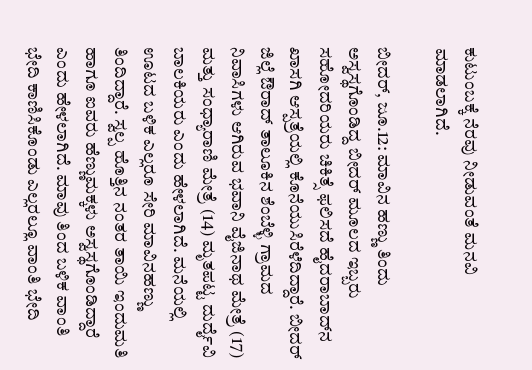ಕುಟುಂಬಕ್ಕೆ ನೆರವು ನೀಡುವಂತೆ ಮನವಿ ಮಾಡಲಾಗಿದೆ.

ಬೀದರ್, ಜೂ.12: ಮಾವಿನ ಹಣ್ಣು ತಿಂದು ಅಸ್ವಸ್ಥಗೊಂಡಿದ್ದ ಬೀದರ್ ಮೂಲದ ಇಬ್ಬರು ಸಹೋದರಿಯರು ಚಿಕಿತ್ಸೆ ಫಲಿಸದೆ ಹೈದರಾಬಾದ್‌ನ ಖಾಸಗಿ ಆಸ್ಪತ್ರೆಯಲ್ಲಿ ಕೊನೆಯುಸಿರೆಳೆದಿದ್ದಾರೆ. ಬೀದರ್ ಜಿಲ್ಲೆ ಔರಾದ್ ತಾಲೂಕಿನ ಶೆಂಬೆಳ್ಳಿ ಗ್ರಾಮದ ನಿವಾಸಿಗಳು ಆಗಿರುವ ಭವಾನಿ ವೈಜಿನಾಥ ಮೇತ್ರೆ (17) ಮತ್ತು ಸಂಧ್ಯಾರಾಣಿ ಮೇತ್ರೆ (14) ಮೃತಪಟ್ಟ ದುರ್ದೈವಿ ಬಾಲಕಿಯರು ಎಂದು ಹೇಳಲಾಗಿದೆ. ಮನೆಯಲ್ಲಿ ಊಟದ ಬಳಿಕ ಎಲ್ಲರೂ ಸೇರಿ ಮಾವಿನಹಣ್ಣು ತಿಂದಿದ್ದಾರೆ. ಸ್ವಲ್ಪ ಹೊತ್ತಿನ ನಂತರ ತಾಯಿ ಇಂದುಮತಿ ಹಾಗೂ ಐವರು ಹೆಣ್ಣುಮಕ್ಕಳು ಅಸ್ವಸ್ಥಗೊಂಡಿದ್ದಾರೆ ಎಂದು ಹೇಳಲಾಗಿದೆ. ಮಾವು ತಿಂದ ಬಳಿಕ ವಾಂತಿ ಭೇದಿ ಕಾಣಿಸಿಕೊಂಡು ಎಲ್ಲರಲ್ಲೂ ವಾಂತಿ ಭೇದಿ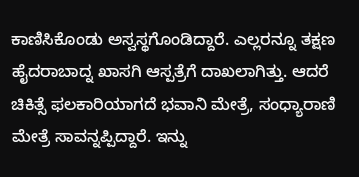ಕಾಣಿಸಿಕೊಂಡು ಅಸ್ವಸ್ಥಗೊಂಡಿದ್ದಾರೆ. ಎಲ್ಲರನ್ನೂ ತಕ್ಷಣ ಹೈದರಾಬಾದ್ನ ಖಾಸಗಿ ಆಸ್ಪತ್ರೆಗೆ ದಾಖಲಾಗಿತ್ತು. ಆದರೆ ಚಿಕಿತ್ಸೆ ಫಲಕಾರಿಯಾಗದೆ ಭವಾನಿ ಮೇತ್ರೆ, ಸಂಧ್ಯಾರಾಣಿ ಮೇತ್ರೆ ಸಾವನ್ನಪ್ಪಿದ್ದಾರೆ. ಇನ್ನು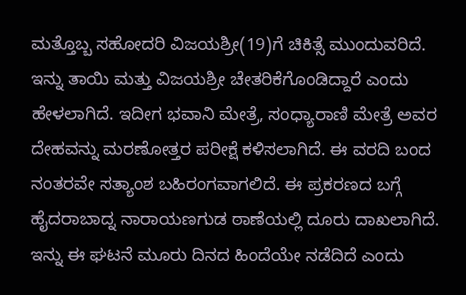ಮತ್ತೊಬ್ಬ ಸಹೋದರಿ ವಿಜಯಶ್ರೀ(19)ಗೆ ಚಿಕಿತ್ಸೆ ಮುಂದುವರಿದೆ. ಇನ್ನು ತಾಯಿ ಮತ್ತು ವಿಜಯಶ್ರೀ ಚೇತರಿಕೆಗೊಂಡಿದ್ದಾರೆ ಎಂದು ಹೇಳಲಾಗಿದೆ. ಇದೀಗ ಭವಾನಿ ಮೇತ್ರೆ, ಸಂಧ್ಯಾರಾಣಿ ಮೇತ್ರೆ ಅವರ ದೇಹವನ್ನು ಮರಣೋತ್ತರ ಪರೀಕ್ಷೆ ಕಳಿಸಲಾಗಿದೆ. ಈ ವರದಿ ಬಂದ ನಂತರವೇ ಸತ್ಯಾಂಶ ಬಹಿರಂಗವಾಗಲಿದೆ. ಈ ಪ್ರಕರಣದ ಬಗ್ಗೆ ಹೈದರಾಬಾದ್ನ ನಾರಾಯಣಗುಡ ಠಾಣೆಯಲ್ಲಿ ದೂರು ದಾಖಲಾಗಿದೆ. ಇನ್ನು ಈ ಘಟನೆ ಮೂರು ದಿನದ ಹಿಂದೆಯೇ ನಡೆದಿದೆ ಎಂದು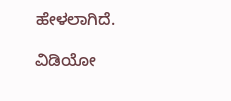ಹೇಳಲಾಗಿದೆ.

ವಿಡಿಯೋ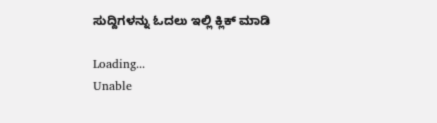ಸುದ್ದಿಗಳನ್ನು ಓದಲು ಇಲ್ಲಿ ಕ್ಲಿಕ್ ಮಾಡಿ

Loading...
Unable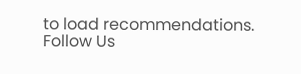to load recommendations.
Follow Us